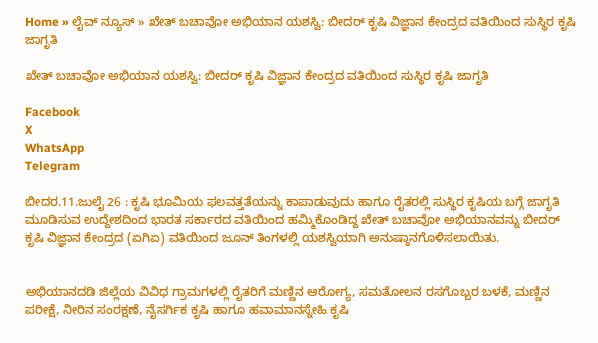Home » ಲೈವ್ ನ್ಯೂಸ್ » ಖೇತ್ ಬಚಾವೋ ಅಭಿಯಾನ ಯಶಸ್ವಿ: ಬೀದರ್ ಕೃಷಿ ವಿಜ್ಞಾನ ಕೇಂದ್ರದ ವತಿಯಿಂದ ಸುಸ್ಥಿರ ಕೃಷಿ ಜಾಗೃತಿ

ಖೇತ್ ಬಚಾವೋ ಅಭಿಯಾನ ಯಶಸ್ವಿ: ಬೀದರ್ ಕೃಷಿ ವಿಜ್ಞಾನ ಕೇಂದ್ರದ ವತಿಯಿಂದ ಸುಸ್ಥಿರ ಕೃಷಿ ಜಾಗೃತಿ

Facebook
X
WhatsApp
Telegram

ಬೀದರ.11.ಜುಲೈ 26 : ಕೃಷಿ ಭೂಮಿಯ ಫಲವತ್ತತೆಯನ್ನು ಕಾಪಾಡುವುದು ಹಾಗೂ ರೈತರಲ್ಲಿ ಸುಸ್ಥಿರ ಕೃಷಿಯ ಬಗ್ಗೆ ಜಾಗೃತಿ ಮೂಡಿಸುವ ಉದ್ದೇಶದಿಂದ ಭಾರತ ಸರ್ಕಾರದ ವತಿಯಿಂದ ಹಮ್ಮಿಕೊಂಡಿದ್ದ ಖೇತ್ ಬಚಾವೋ ಅಭಿಯಾನವನ್ನು ಬೀದರ್ ಕೃಷಿ ವಿಜ್ಞಾನ ಕೇಂದ್ರದ (ಏಗಿಏ) ವತಿಯಿಂದ ಜೂನ್ ತಿಂಗಳಲ್ಲಿ ಯಶಸ್ವಿಯಾಗಿ ಅನುಷ್ಠಾನಗೊಳಿಸಲಾಯಿತು.


ಅಭಿಯಾನದಡಿ ಜಿಲ್ಲೆಯ ವಿವಿಧ ಗ್ರಾಮಗಳಲ್ಲಿ ರೈತರಿಗೆ ಮಣ್ಣಿನ ಆರೋಗ್ಯ, ಸಮತೋಲನ ರಸಗೊಬ್ಬರ ಬಳಕೆ, ಮಣ್ಣಿನ ಪರೀಕ್ಷೆ, ನೀರಿನ ಸಂರಕ್ಷಣೆ, ನೈಸರ್ಗಿಕ ಕೃಷಿ ಹಾಗೂ ಹವಾಮಾನಸ್ನೇಹಿ ಕೃಷಿ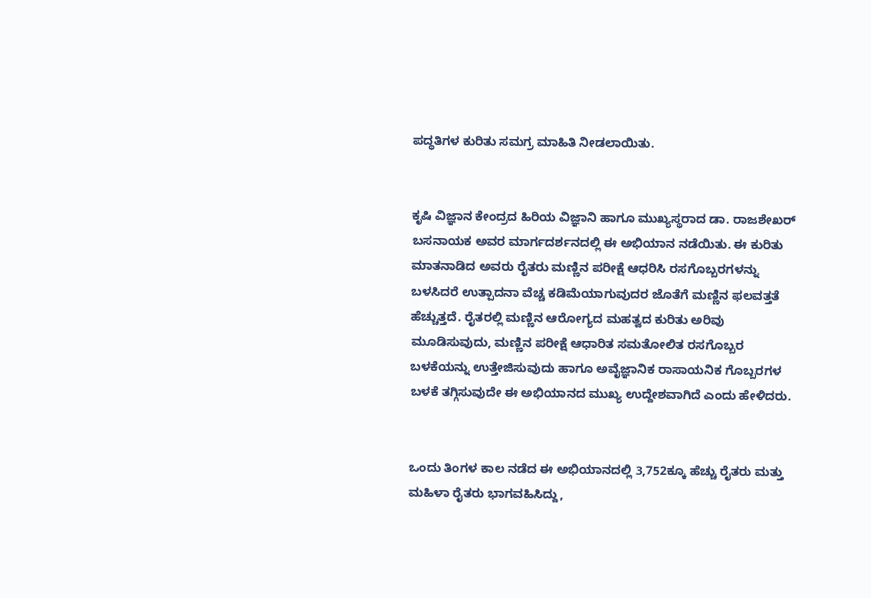ಪದ್ಧತಿಗಳ ಕುರಿತು ಸಮಗ್ರ ಮಾಹಿತಿ ನೀಡಲಾಯಿತು.


ಕೃಷಿ ವಿಜ್ಞಾನ ಕೇಂದ್ರದ ಹಿರಿಯ ವಿಜ್ಞಾನಿ ಹಾಗೂ ಮುಖ್ಯಸ್ಥರಾದ ಡಾ. ರಾಜಶೇಖರ್ ಬಸನಾಯಕ ಅವರ ಮಾರ್ಗದರ್ಶನದಲ್ಲಿ ಈ ಅಭಿಯಾನ ನಡೆಯಿತು. ಈ ಕುರಿತು ಮಾತನಾಡಿದ ಅವರು ರೈತರು ಮಣ್ಣಿನ ಪರೀಕ್ಷೆ ಆಧರಿಸಿ ರಸಗೊಬ್ಬರಗಳನ್ನು ಬಳಸಿದರೆ ಉತ್ಪಾದನಾ ವೆಚ್ಚ ಕಡಿಮೆಯಾಗುವುದರ ಜೊತೆಗೆ ಮಣ್ಣಿನ ಫಲವತ್ತತೆ ಹೆಚ್ಚುತ್ತದೆ. ರೈತರಲ್ಲಿ ಮಣ್ಣಿನ ಆರೋಗ್ಯದ ಮಹತ್ವದ ಕುರಿತು ಅರಿವು ಮೂಡಿಸುವುದು, ಮಣ್ಣಿನ ಪರೀಕ್ಷೆ ಆಧಾರಿತ ಸಮತೋಲಿತ ರಸಗೊಬ್ಬರ ಬಳಕೆಯನ್ನು ಉತ್ತೇಜಿಸುವುದು ಹಾಗೂ ಅವೈಜ್ಞಾನಿಕ ರಾಸಾಯನಿಕ ಗೊಬ್ಬರಗಳ ಬಳಕೆ ತಗ್ಗಿಸುವುದೇ ಈ ಅಭಿಯಾನದ ಮುಖ್ಯ ಉದ್ದೇಶವಾಗಿದೆ ಎಂದು ಹೇಳಿದರು.


ಒಂದು ತಿಂಗಳ ಕಾಲ ನಡೆದ ಈ ಅಭಿಯಾನದಲ್ಲಿ 3,752ಕ್ಕೂ ಹೆಚ್ಚು ರೈತರು ಮತ್ತು ಮಹಿಳಾ ರೈತರು ಭಾಗವಹಿಸಿದ್ದು,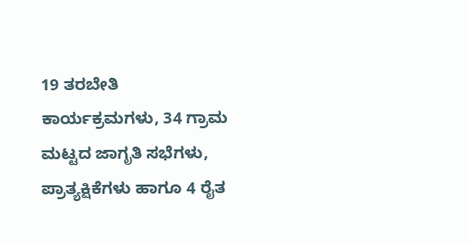19 ತರಬೇತಿ ಕಾರ್ಯಕ್ರಮಗಳು, 34 ಗ್ರಾಮ ಮಟ್ಟದ ಜಾಗೃತಿ ಸಭೆಗಳು, ಪ್ರಾತ್ಯಕ್ಷಿಕೆಗಳು ಹಾಗೂ 4 ರೈತ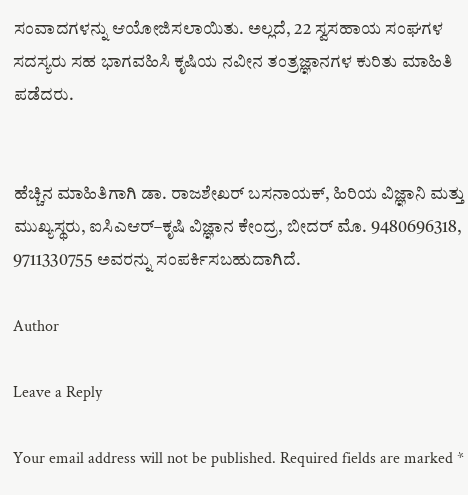ಸಂವಾದಗಳನ್ನು ಆಯೋಜಿಸಲಾಯಿತು. ಅಲ್ಲದೆ, 22 ಸ್ವಸಹಾಯ ಸಂಘಗಳ ಸದಸ್ಯರು ಸಹ ಭಾಗವಹಿಸಿ ಕೃಷಿಯ ನವೀನ ತಂತ್ರಜ್ಞಾನಗಳ ಕುರಿತು ಮಾಹಿತಿ ಪಡೆದರು.


ಹೆಚ್ಚಿನ ಮಾಹಿತಿಗಾಗಿ ಡಾ. ರಾಜಶೇಖರ್ ಬಸನಾಯಕ್, ಹಿರಿಯ ವಿಜ್ಞಾನಿ ಮತ್ತು ಮುಖ್ಯಸ್ಥರು, ಐಸಿಎಆರ್–ಕೃಷಿ ವಿಜ್ಞಾನ ಕೇಂದ್ರ, ಬೀದರ್ ಮೊ. 9480696318, 9711330755 ಅವರನ್ನು ಸಂಪರ್ಕಿಸಬಹುದಾಗಿದೆ.

Author

Leave a Reply

Your email address will not be published. Required fields are marked *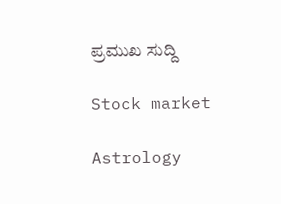ಪ್ರಮುಖ ಸುದ್ದಿ

Stock market

Astrology